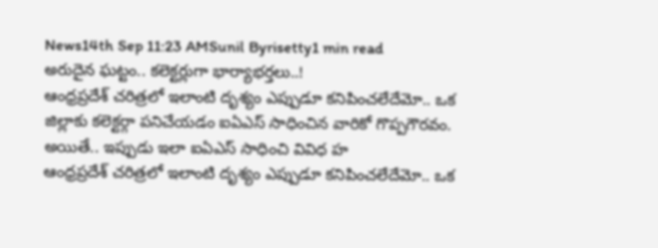News14th Sep 11:23 AMSunil Byrisetty1 min read
అరుదైన ఘట్టం.. కలెక్టర్లుగా భార్యాభర్తలు..!
ఆంధ్రప్రదేశ్ చరిత్రలో ఇలాంటి దృశ్యం ఎప్పుడూ కనిపించలేదేమో.. ఒక జిల్లాకు కలెక్టర్గా పనిచేయడం ఐఏఎస్ సాధించిన వారికో గొప్పగౌరవం. అయితే.. ఇప్పుడు ఇలా ఐఏఎస్ సాధించి వివిధ హ
ఆంధ్రప్రదేశ్ చరిత్రలో ఇలాంటి దృశ్యం ఎప్పుడూ కనిపించలేదేమో.. ఒక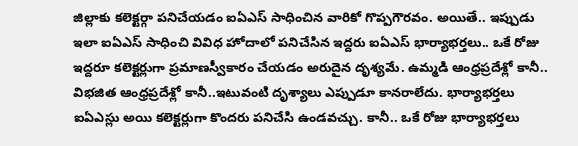జిల్లాకు కలెక్టర్గా పనిచేయడం ఐఏఎస్ సాధించిన వారికో గొప్పగౌరవం. అయితే.. ఇప్పుడు ఇలా ఐఏఎస్ సాధించి వివిధ హోదాలో పనిచేసిన ఇద్దరు ఐఏఎస్ భార్యాభర్తలు.. ఒకే రోజు ఇద్దరూ కలెక్టర్లుగా ప్రమాణస్వీకారం చేయడం అరుదైన దృశ్యమే. ఉమ్మడి ఆంధ్రప్రదేశ్లో కానీ.. విభజిత ఆంధ్రప్రదేశ్లో కానీ..ఇటువంటి దృశ్యాలు ఎప్పుడూ కానరాలేదు. భార్యాభర్తలు ఐఏఎస్లు అయి కలెక్టర్లుగా కొందరు పనిచేసి ఉండవచ్చు. కానీ.. ఒకే రోజు భార్యాభర్తలు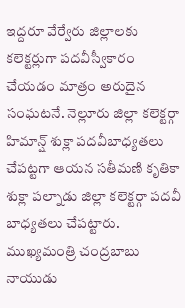ఇద్దరూ వేర్వేరు జిల్లాలకు కలెక్టర్లుగా పదవీస్వీకారం చేయడం మాత్రం అరుదైన సంఘటనే. నెల్లూరు జిల్లా కలెక్టర్గా హిమాన్ష్ శుక్లా పదవీబాధ్యతలు చేపట్టగా ఆయన సతీమణి కృతికా శుక్లా పల్నాడు జిల్లా కలెక్టర్గా పదవీ బాధ్యతలు చేపట్టారు. ముఖ్యమంత్రి చంద్రబాబు నాయుడు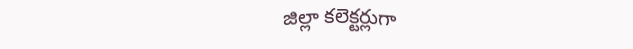జిల్లా కలెక్టర్లుగా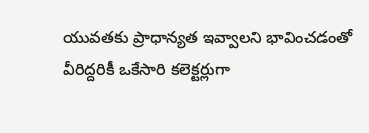యువతకు ప్రాధాన్యత ఇవ్వాలని భావించడంతో వీరిద్దరికీ ఒకేసారి కలెక్టర్లుగా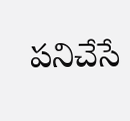పనిచేసే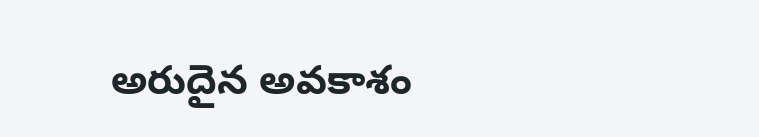అరుదైన అవకాశం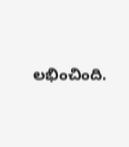లభించింది.